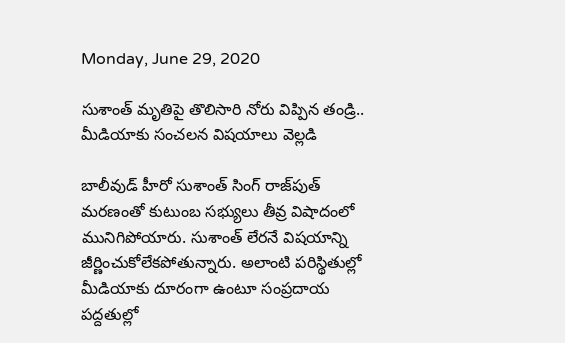Monday, June 29, 2020

సుశాంత్ మృతిపై తొలిసారి నోరు విప్పిన తండ్రి.. మీడియాకు సంచలన విషయాలు వెల్లడి

బాలీవుడ్ హీరో సుశాంత్ సింగ్ రాజ్‌పుత్ మరణంతో కుటుంబ సభ్యులు తీవ్ర విషాదంలో మునిగిపోయారు. సుశాంత్ లేరనే విషయాన్ని జీర్ణించుకోలేకపోతున్నారు. అలాంటి పరిస్థితుల్లో మీడియాకు దూరంగా ఉంటూ సంప్రదాయ పద్దతుల్లో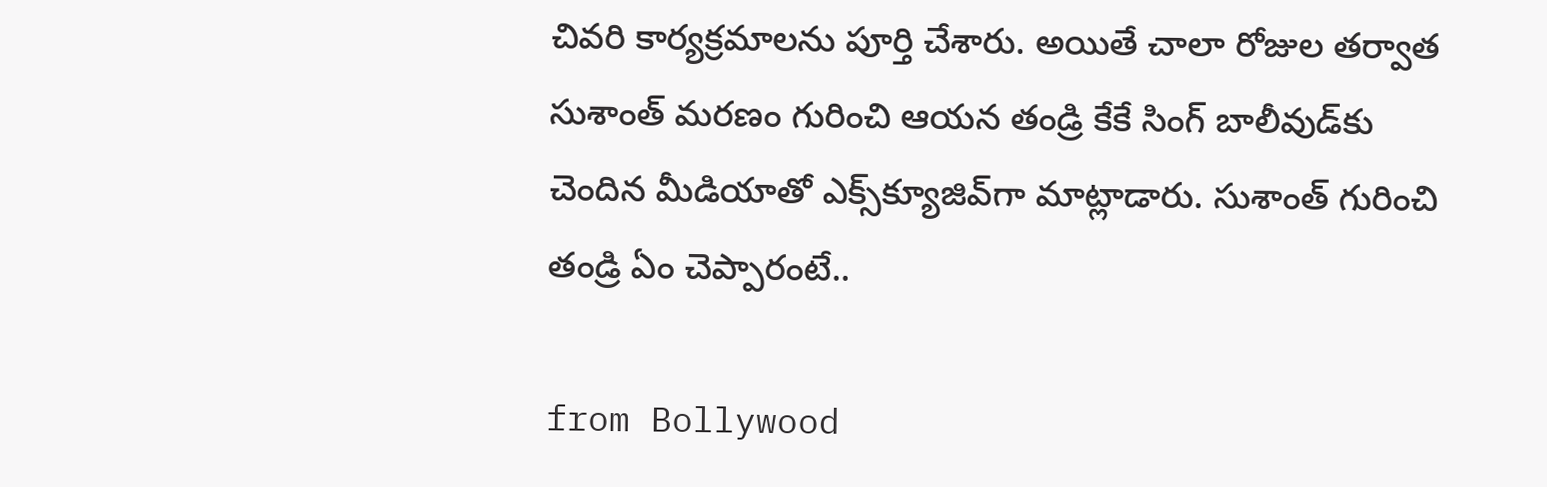చివరి కార్యక్రమాలను పూర్తి చేశారు. అయితే చాలా రోజుల తర్వాత సుశాంత్ మరణం గురించి ఆయన తండ్రి కేకే సింగ్ బాలీవుడ్‌కు చెందిన మీడియాతో ఎక్స్‌క్యూజివ్‌గా మాట్లాడారు. సుశాంత్ గురించి తండ్రి ఏం చెప్పారంటే..

from Bollywood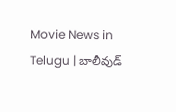Movie News in Telugu | బాలీవుడ్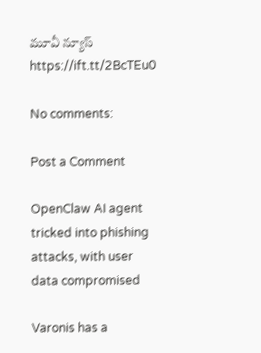మూవీ న్యూస్ https://ift.tt/2BcTEu0

No comments:

Post a Comment

OpenClaw AI agent tricked into phishing attacks, with user data compromised

Varonis has a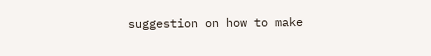suggestion on how to make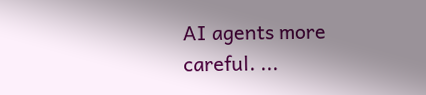AI agents more careful. ...